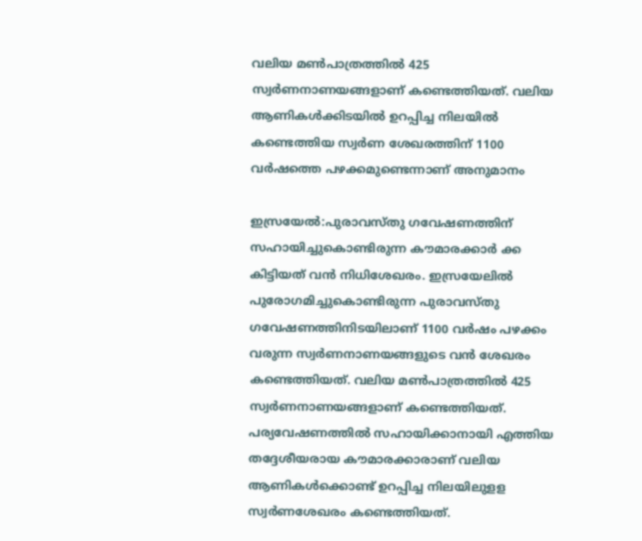വലിയ മണ്‍പാത്രത്തില്‍ 425 സ്വര്‍ണനാണയങ്ങളാണ് കണ്ടെത്തിയത്. വലിയ ആണികള്‍ക്കിടയില്‍ ഉറപ്പിച്ച നിലയില്‍ കണ്ടെത്തിയ സ്വര്‍ണ ശേഖരത്തിന് 1100 വര്‍ഷത്തെ പഴക്കമുണ്ടെന്നാണ് അനുമാനം

ഇസ്രയേല്‍:പുരാവസ്തു ഗവേഷണത്തിന് സഹായിച്ചുകൊണ്ടിരുന്ന കൗമാരക്കാര്‍ ക്ക കിട്ടിയത് വന്‍ നിധിശേഖരം. ഇസ്രയേലില്‍ പുരോഗമിച്ചുകൊണ്ടിരുന്ന പുരാവസ്തു ഗവേഷണത്തിനിടയിലാണ് 1100 വര്‍ഷം പഴക്കം വരുന്ന സ്വര്‍ണനാണയങ്ങളുടെ വന്‍ ശേഖരം കണ്ടെത്തിയത്. വലിയ മണ്‍പാത്രത്തില്‍ 425 സ്വര്‍ണനാണയങ്ങളാണ് കണ്ടെത്തിയത്. പര്യവേഷണത്തില്‍ സഹായിക്കാനായി എത്തിയ തദ്ദേശീയരായ കൗമാരക്കാരാണ് വലിയ ആണികള്‍ക്കൊണ്ട് ഉറപ്പിച്ച നിലയിലുളള സ്വര്‍ണശേഖരം കണ്ടെത്തിയത്.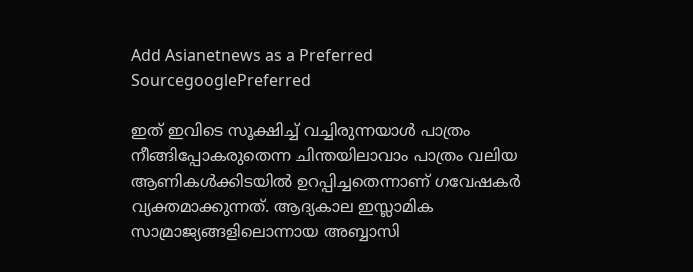Add Asianetnews as a Preferred SourcegooglePreferred

ഇത് ഇവിടെ സൂക്ഷിച്ച് വച്ചിരുന്നയാള്‍ പാത്രം നീങ്ങിപ്പോകരുതെന്ന ചിന്തയിലാവാം പാത്രം വലിയ ആണികള്‍ക്കിടയില്‍ ഉറപ്പിച്ചതെന്നാണ് ഗവേഷകര്‍ വ്യക്തമാക്കുന്നത്. ആദ്യകാല ഇസ്ലാമിക സാമ്രാജ്യങ്ങളിലൊന്നായ അബ്ബാസി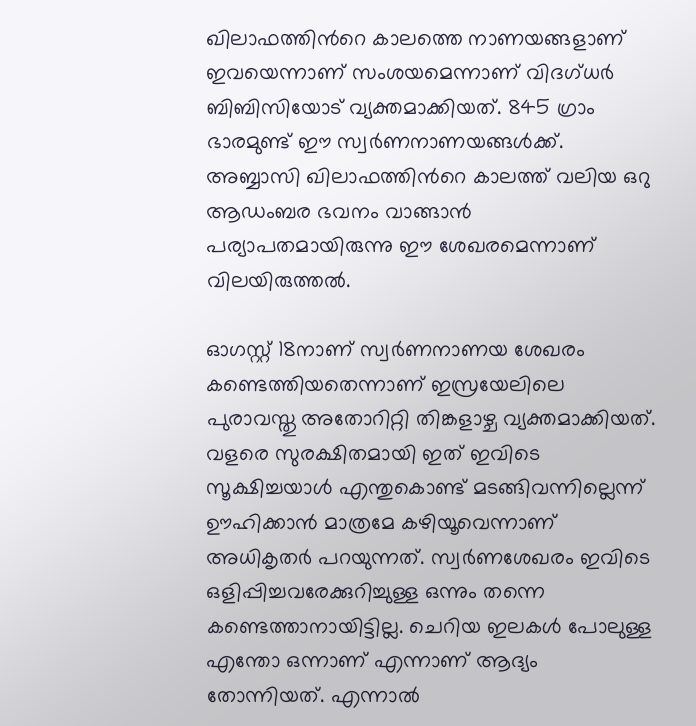ഖിലാഫത്തിന്‍റെ കാലത്തെ നാണയങ്ങളാണ് ഇവയെന്നാണ് സംശയമെന്നാണ് വിദഗ്ധര്‍ ബിബിസിയോട് വ്യക്തമാക്കിയത്. 845 ഗ്രാം ഭാരമുണ്ട് ഈ സ്വര്‍ണനാണയങ്ങള്‍ക്ക്. അബ്ബാസി ഖിലാഫത്തിന്‍റെ കാലത്ത് വലിയ ഒറു ആഡംബര ഭവനം വാങ്ങാന്‍ പര്യാപതമായിരുന്നു ഈ ശേഖരമെന്നാണ് വിലയിരുത്തല്‍.

ഓഗസ്റ്റ് 18നാണ് സ്വര്‍ണനാണയ ശേഖരം കണ്ടെത്തിയതെന്നാണ് ഇസ്രയേലിലെ പുരാവസ്തു അതോറിറ്റി തിങ്കളാഴ്ച വ്യക്തമാക്കിയത്. വളരെ സുരക്ഷിതമായി ഇത് ഇവിടെ സൂക്ഷിച്ചയാള്‍ എന്തുകൊണ്ട് മടങ്ങിവന്നില്ലെന്ന് ഊഹിക്കാന്‍ മാത്രമേ കഴിയൂവെന്നാണ് അധികൃതര്‍ പറയുന്നത്. സ്വര്‍ണശേഖരം ഇവിടെ ഒളിപ്പിച്ചവരേക്കുറിച്ചുള്ള ഒന്നും തന്നെ കണ്ടെത്താനായിട്ടില്ല. ചെറിയ ഇലകള്‍ പോലുള്ള എന്തോ ഒന്നാണ് എന്നാണ് ആദ്യം തോന്നിയത്. എന്നാല്‍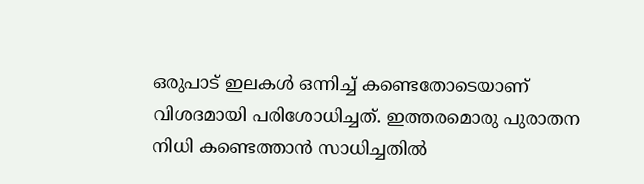ഒരുപാട് ഇലകള്‍ ഒന്നിച്ച് കണ്ടെതോടെയാണ് വിശദമായി പരിശോധിച്ചത്. ഇത്തരമൊരു പുരാതന നിധി കണ്ടെത്താന്‍ സാധിച്ചതില്‍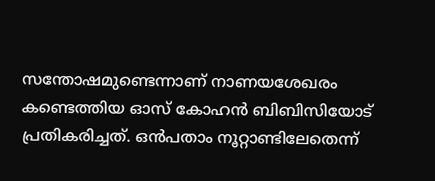സന്തോഷമുണ്ടെന്നാണ് നാണയശേഖരം കണ്ടെത്തിയ ഓസ് കോഹന്‍ ബിബിസിയോട് പ്രതികരിച്ചത്. ഒന്‍പതാം നൂറ്റാണ്ടിലേതെന്ന്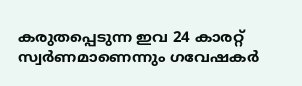കരുതപ്പെടുന്ന ഇവ 24 കാരറ്റ് സ്വര്‍ണമാണെന്നും ഗവേഷകര്‍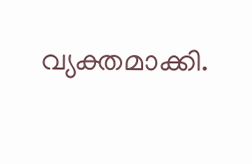വ്യക്തമാക്കി.